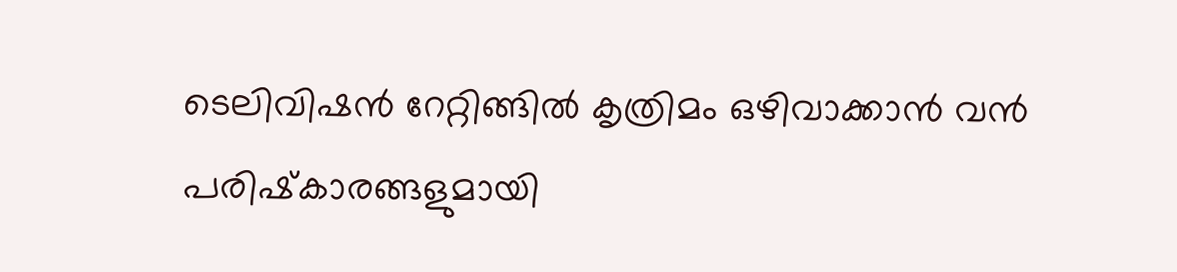ടെലിവിഷന്‍ റേറ്റിങ്ങില്‍ കൃത്രിമം ഒഴിവാക്കാന്‍ വന്‍ പരിഷ്‌കാരങ്ങളുമായി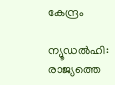കേന്ദ്രം

ന്യൂഡല്‍ഹി: രാജ്യത്തെ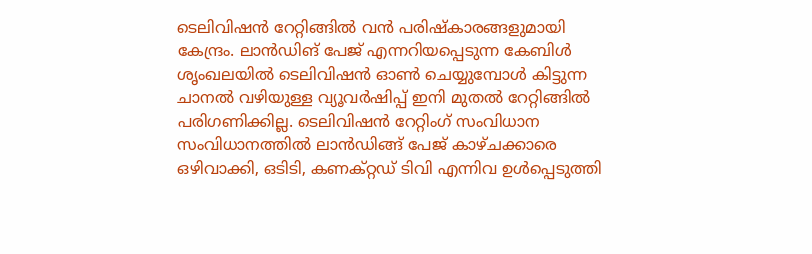ടെലിവിഷന്‍ റേറ്റിങ്ങില്‍ വന്‍ പരിഷ്‌കാരങ്ങളുമായി കേന്ദ്രം. ലാന്‍ഡിങ് പേജ് എന്നറിയപ്പെടുന്ന കേബിള്‍ ശൃംഖലയില്‍ ടെലിവിഷന്‍ ഓണ്‍ ചെയ്യുമ്പോള്‍ കിട്ടുന്ന ചാനല്‍ വഴിയുള്ള വ്യൂവര്‍ഷിപ്പ് ഇനി മുതല്‍ റേറ്റിങ്ങില്‍ പരിഗണിക്കില്ല. ടെലിവിഷന്‍ റേറ്റിംഗ് സംവിധാന സംവിധാനത്തില്‍ ലാന്‍ഡിങ്ങ് പേജ് കാഴ്ചക്കാരെ ഒഴിവാക്കി, ഒടിടി, കണക്റ്റഡ് ടിവി എന്നിവ ഉള്‍പ്പെടുത്തി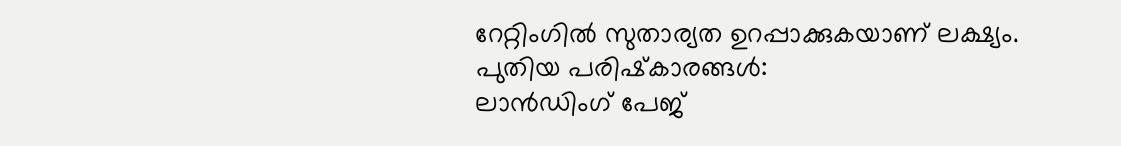റേറ്റിംഗില്‍ സുതാര്യത ഉറപ്പാക്കുകയാണ് ലക്ഷ്യം.
പുതിയ പരിഷ്‌കാരങ്ങള്‍:
ലാന്‍ഡിംഗ് പേജ്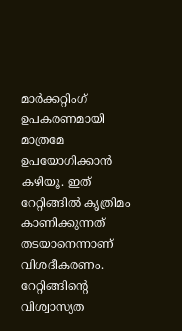മാര്‍ക്കറ്റിംഗ് ഉപകരണമായി മാത്രമേ ഉപയോഗിക്കാന്‍ കഴിയൂ. ഇത് റേറ്റിങ്ങില്‍ കൃത്രിമം കാണിക്കുന്നത് തടയാനെന്നാണ് വിശദീകരണം.
റേറ്റിങ്ങിന്റെ വിശ്വാസ്യത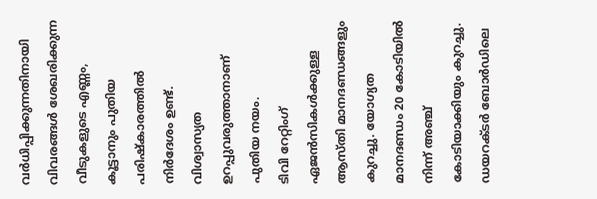വര്‍ധിപ്പിക്കുന്നതിനായി വിവരങ്ങള്‍ ശേഖരിക്കുന്ന വീടുകളുടെ എണ്ണം, കൂട്ടാനും പുതിയ പരിഷ്‌കാരത്തില്‍ നിര്‍ദേശം ഉണ്ട്. വിശ്വാസ്യത ഉറപ്പുവരുത്താനാണ് പുതിയ നയം.
ടിവി റേറ്റിംഗ് ഏജന്‍സികള്‍ക്കുള്ള ആസ്തി മാനദണ്ഡങ്ങളും കുറച്ചു. യോഗ്യത മാനദണ്ഡം 20 കോടിയില്‍ നിന്ന് അഞ്ച് കോടിയാക്കിയും കുറച്ചു.
ഡയറക്ടര്‍ ബോര്‍ഡിലെ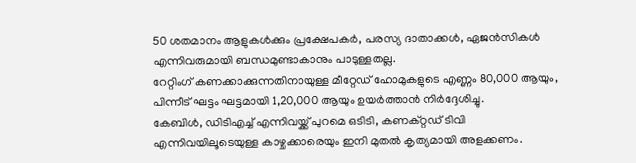50 ശതമാനം ആളുകള്‍ക്കും പ്രക്ഷേപകര്‍, പരസ്യ ദാതാക്കള്‍, ഏജന്‍സികള്‍ എന്നിവരുമായി ബന്ധമുണ്ടാകാനും പാടുള്ളതല്ല.
റേറ്റിംഗ് കണക്കാക്കുന്നതിനായുള്ള മീറ്റേഡ് ഹോമുകളുടെ എണ്ണം 80,000 ആയും, പിന്നീട് ഘട്ടം ഘട്ടമായി 1,20,000 ആയും ഉയര്‍ത്താന്‍ നിര്‍ദ്ദേശിച്ചു.
കേബിള്‍, ഡിടിഎച്ച് എന്നിവയ്ക്ക് പുറമെ ഒടിടി, കണക്റ്റഡ് ടിവി എന്നിവയിലൂടെയുള്ള കാഴ്ചക്കാരെയും ഇനി മുതല്‍ കൃത്യമായി അളക്കണം.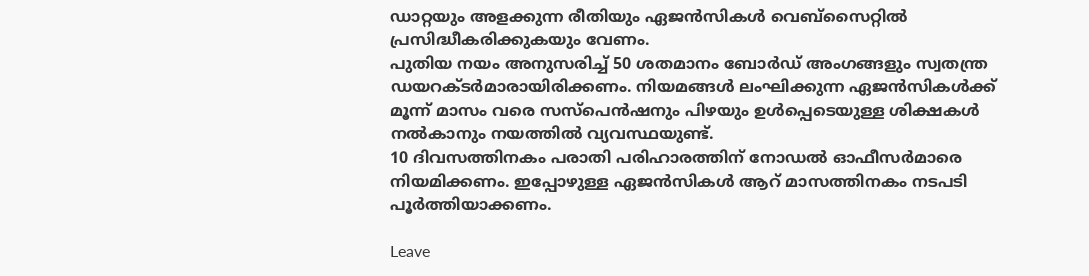ഡാറ്റയും അളക്കുന്ന രീതിയും ഏജന്‍സികള്‍ വെബ്‌സൈറ്റില്‍ പ്രസിദ്ധീകരിക്കുകയും വേണം.
പുതിയ നയം അനുസരിച്ച് 50 ശതമാനം ബോര്‍ഡ് അംഗങ്ങളും സ്വതന്ത്ര ഡയറക്ടര്‍മാരായിരിക്കണം. നിയമങ്ങള്‍ ലംഘിക്കുന്ന ഏജന്‍സികള്‍ക്ക് മൂന്ന് മാസം വരെ സസ്‌പെന്‍ഷനും പിഴയും ഉള്‍പ്പെടെയുള്ള ശിക്ഷകള്‍ നല്‍കാനും നയത്തില്‍ വ്യവസ്ഥയുണ്ട്.
10 ദിവസത്തിനകം പരാതി പരിഹാരത്തിന് നോഡല്‍ ഓഫീസര്‍മാരെ നിയമിക്കണം. ഇപ്പോഴുള്ള ഏജന്‍സികള്‍ ആറ് മാസത്തിനകം നടപടി പൂര്‍ത്തിയാക്കണം.

Leave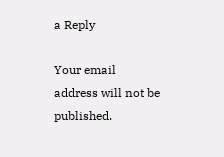a Reply

Your email address will not be published.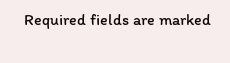Required fields are marked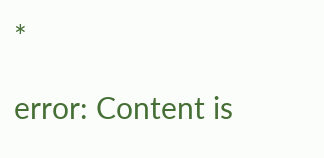*

error: Content is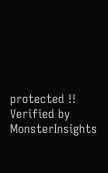protected !!
Verified by MonsterInsights